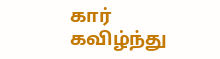கார் கவிழ்ந்து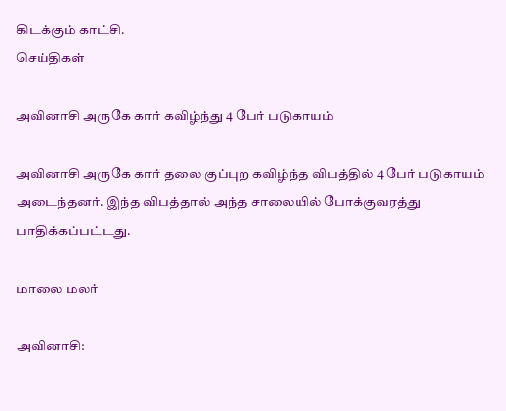கிடக்கும் காட்சி.
செய்திகள்

அவினாசி அருகே கார் கவிழ்ந்து 4 பேர் படுகாயம்

அவினாசி அருகே கார் தலை குப்புற கவிழ்ந்த விபத்தில் 4 பேர் படுகாயம் அடைந்தனர். இந்த விபத்தால் அந்த சாலையில் போக்குவரத்து பாதிக்கப்பட்டது.

மாலை மலர்

அவினாசி: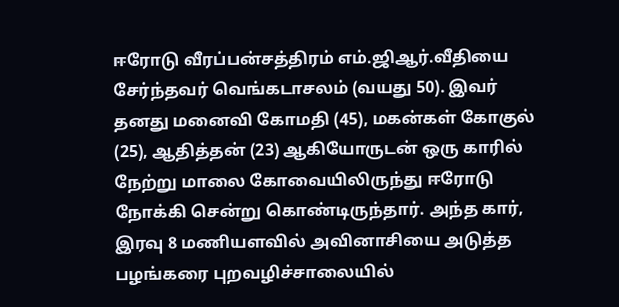ஈரோடு வீரப்பன்சத்திரம் எம்.ஜிஆர்.வீதியை சேர்ந்தவர் வெங்கடாசலம் (வயது 50). இவர் தனது மனைவி கோமதி (45), மகன்கள் கோகுல் (25), ஆதித்தன் (23) ஆகியோருடன் ஒரு காரில் நேற்று மாலை கோவையிலிருந்து ஈரோடு நோக்கி சென்று கொண்டிருந்தார். அந்த கார், இரவு 8 மணியளவில் அவினாசியை அடுத்த பழங்கரை புறவழிச்சாலையில்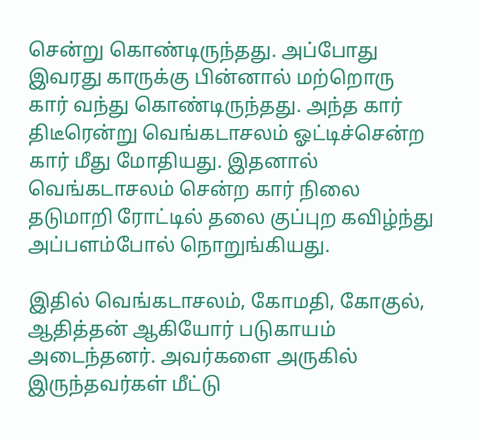சென்று கொண்டிருந்தது. அப்போது இவரது காருக்கு பின்னால் மற்றொரு கார் வந்து கொண்டிருந்தது. அந்த கார் திடீரென்று வெங்கடாசலம் ஓட்டிச்சென்ற கார் மீது மோதியது. இதனால் வெங்கடாசலம் சென்ற கார் நிலை தடுமாறி ரோட்டில் தலை குப்புற கவிழ்ந்து அப்பளம்போல் நொறுங்கியது.

இதில் வெங்கடாசலம், கோமதி, கோகுல், ஆதித்தன் ஆகியோர் படுகாயம் அடைந்தனர். அவர்களை அருகில் இருந்தவர்கள் மீட்டு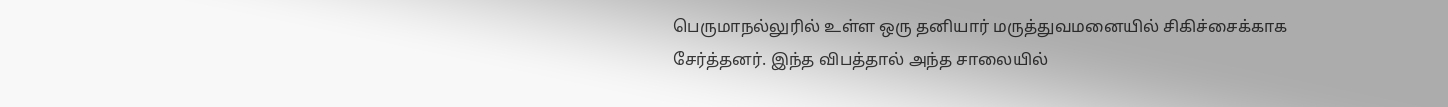பெருமாநல்லுரில் உள்ள ஒரு தனியார் மருத்துவமனையில் சிகிச்சைக்காக சேர்த்தனர். இந்த விபத்தால் அந்த சாலையில்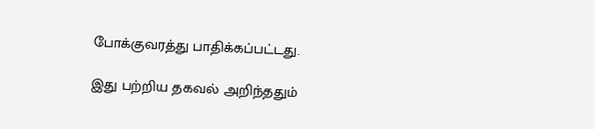போக்குவரத்து பாதிக்கப்பட்டது.

இது பற்றிய தகவல் அறிந்ததும்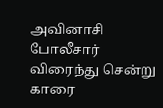அவினாசி போலீசார் விரைந்து சென்று காரை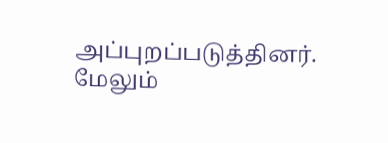அப்புறப்படுத்தினர். மேலும்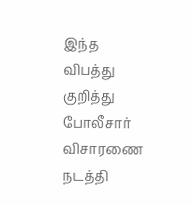இந்த விபத்து குறித்து போலீசார் விசாரணை நடத்தி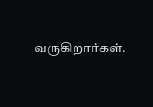வருகிறார்கள்.